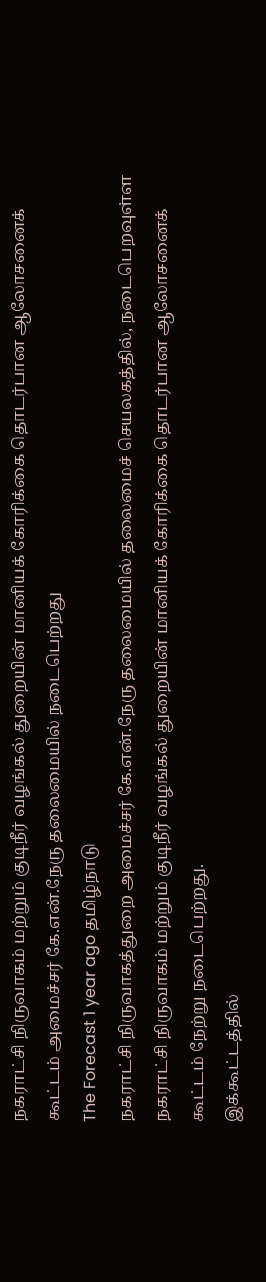நகராட்சி நிருவாகம் மற்றும் குடிநீர் வழங்கல் துறையின் மானியக் கோரிக்கை தொடர்பான ஆலோசனைக் கூட்டம் அமைச்சர் கே.என்.நேரு தலைமையில் நடைபெற்றது
The Forecast 1 year ago தமிழ்நாடு
நகராட்சி நிருவாகத்துறை அமைச்சர் கே.என்.நேரு தலைமையில் தலைமைச் செயலகத்தில், நடைபெறவுள்ள நகராட்சி நிருவாகம் மற்றும் குடிநீர் வழங்கல் துறையின் மானியக் கோரிக்கை தொடர்பான ஆலோசனைக் கூட்டம் நேற்று நடைபெற்றது.
இக்கூட்டத்தில்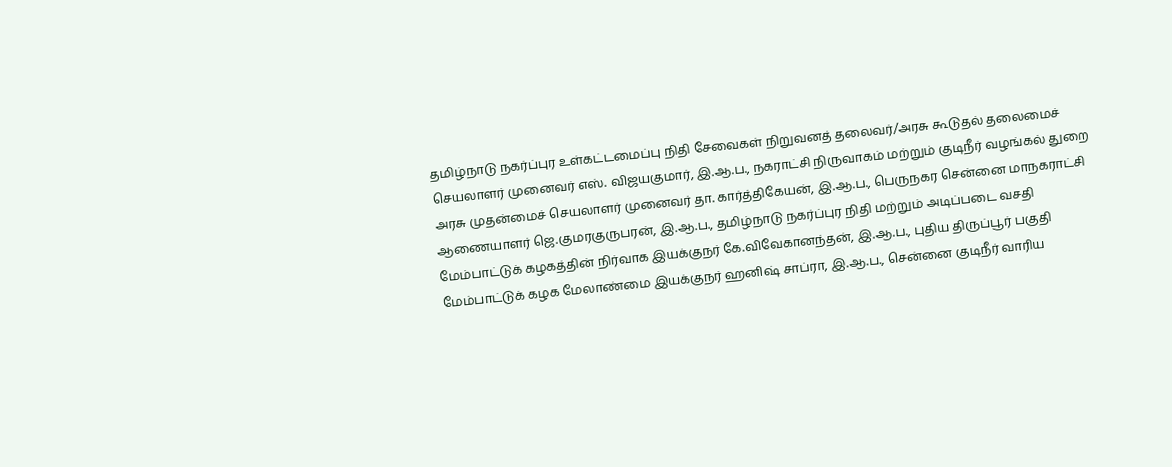தமிழ்நாடு நகர்ப்புர உள்கட்டமைப்பு நிதி சேவைகள் நிறுவனத் தலைவர்/அரசு கூடுதல் தலைமைச் செயலாளர் முனைவர் எஸ். விஜயகுமார், இ.ஆ.ப., நகராட்சி நிருவாகம் மற்றும் குடிநீர் வழங்கல் துறை அரசு முதன்மைச் செயலாளர் முனைவர் தா. கார்த்திகேயன், இ.ஆ.ப., பெருநகர சென்னை மாநகராட்சி ஆணையாளர் ஜெ.குமரகுருபரன், இ.ஆ.ப., தமிழ்நாடு நகர்ப்புர நிதி மற்றும் அடிப்படை வசதி மேம்பாட்டுக் கழகத்தின் நிர்வாக இயக்குநர் கே.விவேகானந்தன், இ.ஆ.ப., புதிய திருப்பூர் பகுதி மேம்பாட்டுக் கழக மேலாண்மை இயக்குநர் ஹனிஷ் சாப்ரா, இ.ஆ.ப., சென்னை குடிநீர் வாரிய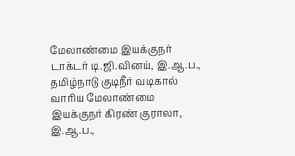மேலாண்மை இயக்குநர் டாக்டர் டி.ஜி.வினய், இ.ஆ.ப., தமிழ்நாடு குடிநீர் வடிகால் வாரிய மேலாண்மை இயக்குநர் கிரண் குராலா, இ.ஆ.ப.,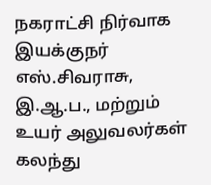நகராட்சி நிர்வாக இயக்குநர் எஸ்.சிவராசு, இ.ஆ.ப., மற்றும் உயர் அலுவலர்கள் கலந்து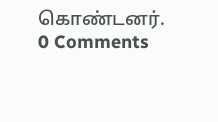கொண்டனர்.
0 Comments